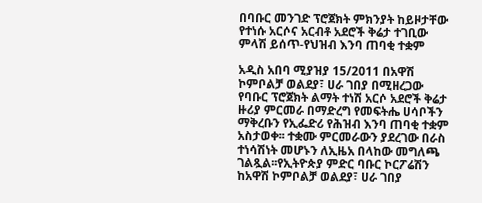በባቡር መንገድ ፕሮጀክት ምክንያት ከይዞታቸው የተነሱ አርሶና አርብቶ አደሮች ቅሬታ ተገቢው ምላሽ ይሰጥ-የህዝብ እንባ ጠባቂ ተቋም

አዲስ አበባ ሚያዝያ 15/2011 በአዋሽ ኮምቦልቻ ወልደያ፣ ሀራ ገበያ በሚዘረጋው የባቡር ፕሮጀክት ልማት ተነሽ አርሶ አደሮች ቅሬታ ዙሪያ ምርመራ በማድረግ የመፍትሔ ሀሳቦችን ማቅረቡን የኢፌድሪ የሕዝብ እንባ ጠባቂ ተቋም አስታወቀ፡፡ ተቋሙ ምርመራውን ያደረገው በራስ ተነሳሽነት መሆኑን ለኢዜአ በላከው መግለጫ ገልጿል፡፡የኢትዮጵያ ምድር ባቡር ኮርፖሬሽን ከአዋሽ ኮምቦልቻ ወልደያ፣ ሀራ ገበያ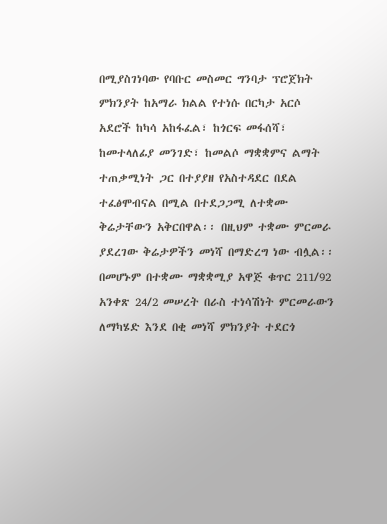በሚያስገነባው የባቡር መስመር ግንባታ ፕሮጀክት ምክንያት ከአማራ ክልል የተነሱ በርካታ አርሶ አደሮች ከካሳ አከፋፈል፣ ከጎርፍ መፋሰሻ፣ ከመተላለፊያ መንገድ፣ ከመልሶ ማቋቋምና ልማት ተጠቃሚነት ጋር በተያያዘ የአስተዳደር በደል ተፈፅሞብናል በሚል በተደጋጋሚ ለተቋሙ ቅሬታቸውን አቅርበዋል፡፡ በዚህም ተቋሙ ምርመራ ያደረገው ቅሬታዎችን መነሻ በማድረግ ነው ብሏል፡፡ በመሆኑም በተቋሙ ማቋቋሚያ አዋጅ ቁጥር 211/92 አንቀጽ 24/2 መሠረት በራስ ተነሳሽነት ምርመራውን ለማካሄድ እንደ በቂ መነሻ ምክንያት ተደርጎ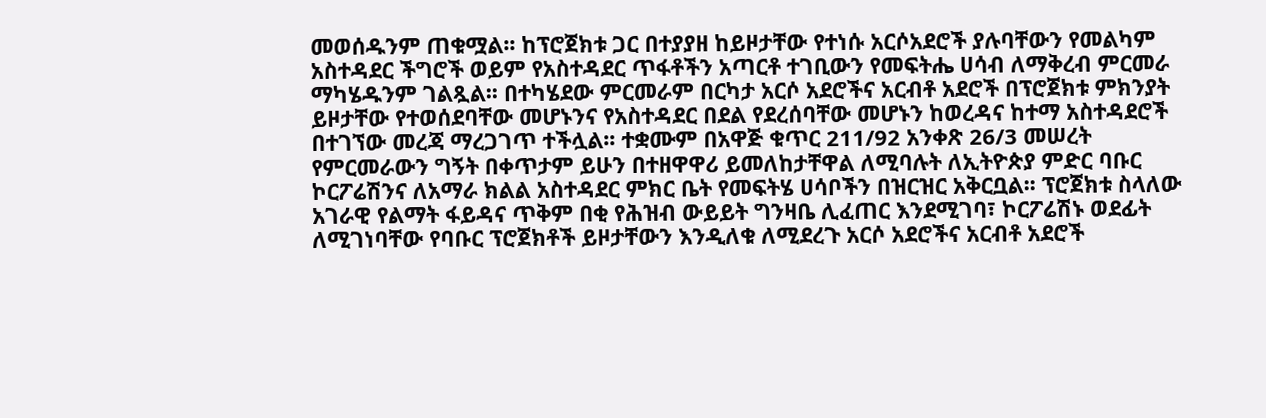መወሰዱንም ጠቁሟል፡፡ ከፕሮጀክቱ ጋር በተያያዘ ከይዞታቸው የተነሱ አርሶአደሮች ያሉባቸውን የመልካም አስተዳደር ችግሮች ወይም የአስተዳደር ጥፋቶችን አጣርቶ ተገቢውን የመፍትሔ ሀሳብ ለማቅረብ ምርመራ ማካሄዱንም ገልጿል፡፡ በተካሄደው ምርመራም በርካታ አርሶ አደሮችና አርብቶ አደሮች በፕሮጀክቱ ምክንያት ይዞታቸው የተወሰደባቸው መሆኑንና የአስተዳደር በደል የደረሰባቸው መሆኑን ከወረዳና ከተማ አስተዳደሮች በተገኘው መረጃ ማረጋገጥ ተችሏል፡፡ ተቋሙም በአዋጅ ቁጥር 211/92 አንቀጽ 26/3 መሠረት የምርመራውን ግኝት በቀጥታም ይሁን በተዘዋዋሪ ይመለከታቸዋል ለሚባሉት ለኢትዮጵያ ምድር ባቡር ኮርፖሬሽንና ለአማራ ክልል አስተዳደር ምክር ቤት የመፍትሄ ሀሳቦችን በዝርዝር አቅርቧል፡፡ ፕሮጀክቱ ስላለው አገራዊ የልማት ፋይዳና ጥቅም በቂ የሕዝብ ውይይት ግንዛቤ ሊፈጠር እንደሚገባ፣ ኮርፖሬሽኑ ወደፊት ለሚገነባቸው የባቡር ፕሮጀክቶች ይዞታቸውን እንዲለቁ ለሚደረጉ አርሶ አደሮችና አርብቶ አደሮች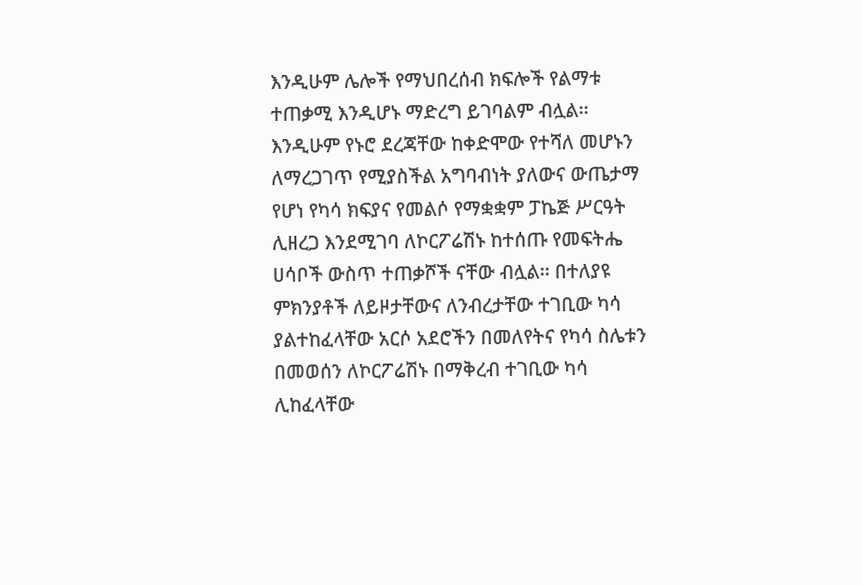እንዲሁም ሌሎች የማህበረሰብ ክፍሎች የልማቱ ተጠቃሚ እንዲሆኑ ማድረግ ይገባልም ብሏል፡፡ እንዲሁም የኑሮ ደረጃቸው ከቀድሞው የተሻለ መሆኑን ለማረጋገጥ የሚያስችል አግባብነት ያለውና ውጤታማ የሆነ የካሳ ክፍያና የመልሶ የማቋቋም ፓኬጅ ሥርዓት ሊዘረጋ እንደሚገባ ለኮርፖሬሽኑ ከተሰጡ የመፍትሔ ሀሳቦች ውስጥ ተጠቃሾች ናቸው ብሏል፡፡ በተለያዩ ምክንያቶች ለይዞታቸውና ለንብረታቸው ተገቢው ካሳ ያልተከፈላቸው አርሶ አደሮችን በመለየትና የካሳ ስሌቱን በመወሰን ለኮርፖሬሽኑ በማቅረብ ተገቢው ካሳ ሊከፈላቸው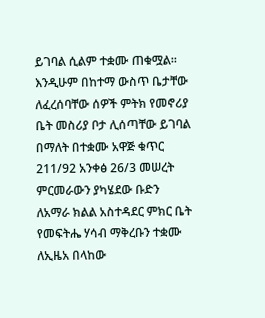ይገባል ሲልም ተቋሙ ጠቁሟል፡፡ እንዲሁም በከተማ ውስጥ ቤታቸው ለፈረሰባቸው ሰዎች ምትክ የመኖሪያ ቤት መስሪያ ቦታ ሊሰጣቸው ይገባል በማለት በተቋሙ አዋጅ ቁጥር 211/92 አንቀፅ 26/3 መሠረት ምርመራውን ያካሄደው ቡድን ለአማራ ክልል አስተዳደር ምክር ቤት የመፍትሔ ሃሳብ ማቅረቡን ተቋሙ ለኢዜአ በላከው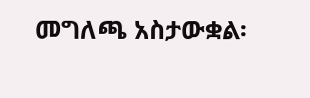መግለጫ አስታውቋል፡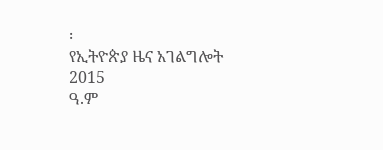፡
የኢትዮጵያ ዜና አገልግሎት
2015
ዓ.ም